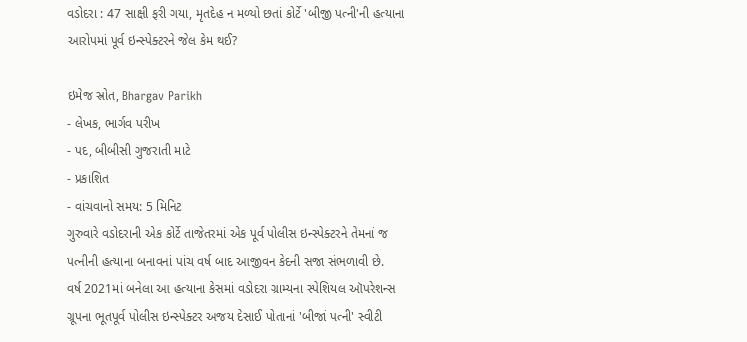વડોદરા : 47 સાક્ષી ફરી ગયા, મૃતદેહ ન મળ્યો છતાં કોર્ટે 'બીજી પત્ની'ની હત્યાના આરોપમાં પૂર્વ ઇન્સ્પેક્ટરને જેલ કેમ થઈ?

ઇમેજ સ્રોત, Bhargav Parikh
- લેખક, ભાર્ગવ પરીખ
- પદ, બીબીસી ગુજરાતી માટે
- પ્રકાશિત
- વાંચવાનો સમય: 5 મિનિટ
ગુરુવારે વડોદરાની એક કોર્ટે તાજેતરમાં એક પૂર્વ પોલીસ ઇન્સ્પેક્ટરને તેમનાં જ પત્નીની હત્યાના બનાવનાં પાંચ વર્ષ બાદ આજીવન કેદની સજા સંભળાવી છે.
વર્ષ 2021માં બનેલા આ હત્યાના કેસમાં વડોદરા ગ્રામ્યના સ્પેશિયલ ઑપરેશન્સ ગ્રૂપના ભૂતપૂર્વ પોલીસ ઇન્સ્પેક્ટર અજય દેસાઈ પોતાનાં 'બીજાં પત્ની' સ્વીટી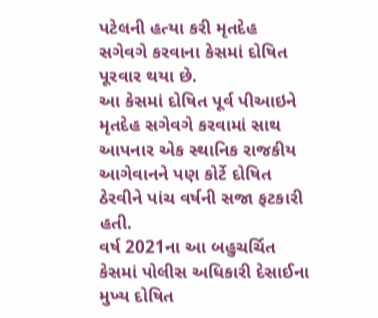પટેલની હત્યા કરી મૃતદેહ સગેવગે કરવાના કેસમાં દોષિત પૂરવાર થયા છે.
આ કેસમાં દોષિત પૂર્વ પીઆઇને મૃતદેહ સગેવગે કરવામાં સાથ આપનાર એક સ્થાનિક રાજકીય આગેવાનને પણ કોર્ટે દોષિત ઠેરવીને પાંચ વર્ષની સજા ફટકારી હતી.
વર્ષ 2021ના આ બહુચર્ચિત કેસમાં પોલીસ અધિકારી દેસાઈના મુખ્ય દોષિત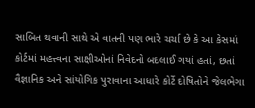સાબિત થવાની સાથે એ વાતની પણ ભારે ચર્ચા છે કે આ કેસમાં કોર્ટમાં મહત્ત્વના સાક્ષીઓનાં નિવેદનો બદલાઈ ગયાં હતાં, છતાં વૈજ્ઞાનિક અને સાંયોગિક પુરાવાના આધારે કોર્ટે દોષિતોને જેલભેગા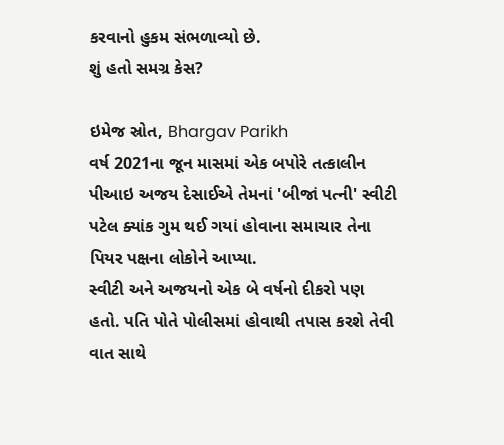કરવાનો હુકમ સંભળાવ્યો છે.
શું હતો સમગ્ર કેસ?

ઇમેજ સ્રોત, Bhargav Parikh
વર્ષ 2021ના જૂન માસમાં એક બપોરે તત્કાલીન પીઆઇ અજય દેસાઈએ તેમનાં 'બીજાં પત્ની' સ્વીટી પટેલ ક્યાંક ગુમ થઈ ગયાં હોવાના સમાચાર તેના પિયર પક્ષના લોકોને આપ્યા.
સ્વીટી અને અજયનો એક બે વર્ષનો દીકરો પણ હતો. પતિ પોતે પોલીસમાં હોવાથી તપાસ કરશે તેવી વાત સાથે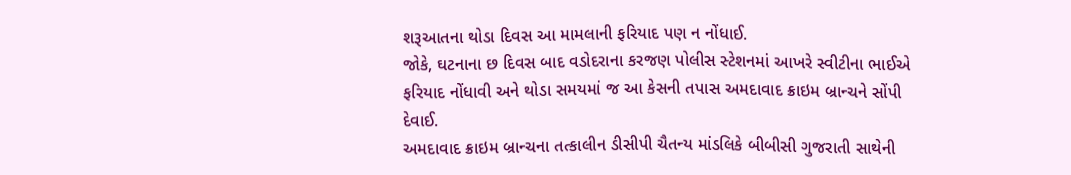શરૂઆતના થોડા દિવસ આ મામલાની ફરિયાદ પણ ન નોંધાઈ.
જોકે, ઘટનાના છ દિવસ બાદ વડોદરાના કરજણ પોલીસ સ્ટેશનમાં આખરે સ્વીટીના ભાઈએ ફરિયાદ નોંધાવી અને થોડા સમયમાં જ આ કેસની તપાસ અમદાવાદ ક્રાઇમ બ્રાન્ચને સોંપી દેવાઈ.
અમદાવાદ ક્રાઇમ બ્રાન્ચના તત્કાલીન ડીસીપી ચૈતન્ય માંડલિકે બીબીસી ગુજરાતી સાથેની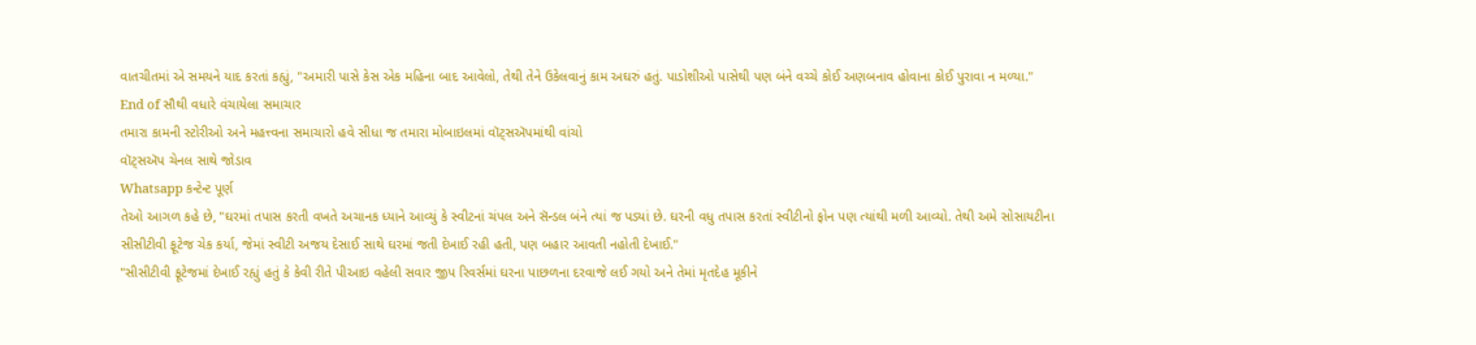વાતચીતમાં એ સમયને યાદ કરતાં કહ્યું, "અમારી પાસે કેસ એક મહિના બાદ આવેલો, તેથી તેને ઉકેલવાનું કામ અઘરું હતું. પાડોશીઓ પાસેથી પણ બંને વચ્ચે કોઈ અણબનાવ હોવાના કોઈ પુરાવા ન મળ્યા."
End of સૌથી વધારે વંચાયેલા સમાચાર
તમારા કામની સ્ટોરીઓ અને મહત્ત્વના સમાચારો હવે સીધા જ તમારા મોબાઇલમાં વૉટ્સઍપમાંથી વાંચો
વૉટ્સઍપ ચેનલ સાથે જોડાવ
Whatsapp કન્ટેન્ટ પૂર્ણ
તેઓ આગળ કહે છે, "ઘરમાં તપાસ કરતી વખતે અચાનક ધ્યાને આવ્યું કે સ્વીટનાં ચંપલ અને સૅન્ડલ બંને ત્યાં જ પડ્યાં છે. ઘરની વધુ તપાસ કરતાં સ્વીટીનો ફોન પણ ત્યાંથી મળી આવ્યો. તેથી અમે સોસાયટીના સીસીટીવી ફૂટેજ ચેક કર્યા, જેમાં સ્વીટી અજય દેસાઈ સાથે ઘરમાં જતી દેખાઈ રહી હતી, પણ બહાર આવતી નહોતી દેખાઈ."
"સીસીટીવી ફૂટેજમાં દેખાઈ રહ્યું હતું કે કેવી રીતે પીઆઇ વહેલી સવાર જીપ રિવર્સમાં ઘરના પાછળના દરવાજે લઈ ગયો અને તેમાં મૃતદેહ મૂકીને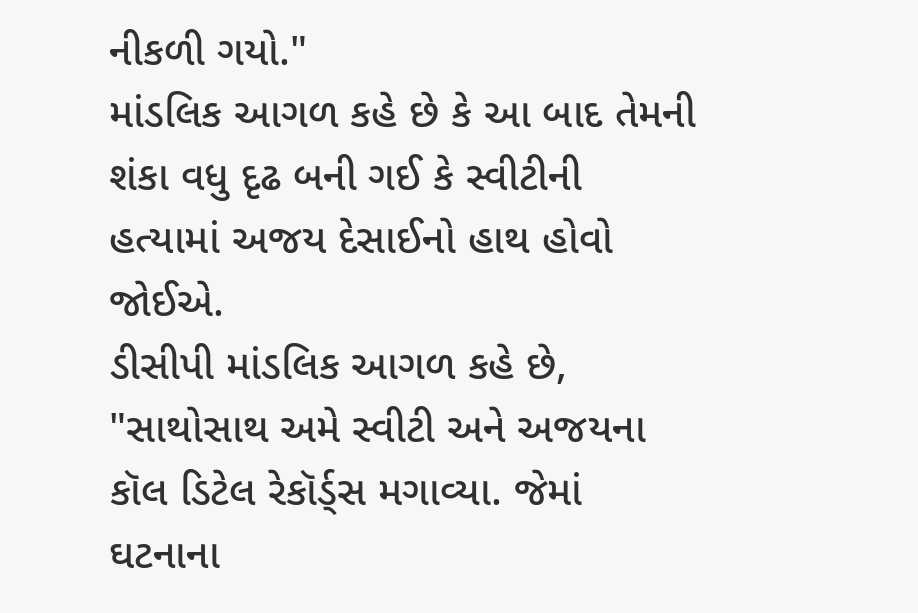નીકળી ગયો."
માંડલિક આગળ કહે છે કે આ બાદ તેમની શંકા વધુ દૃઢ બની ગઈ કે સ્વીટીની હત્યામાં અજય દેસાઈનો હાથ હોવો જોઈએ.
ડીસીપી માંડલિક આગળ કહે છે, "સાથોસાથ અમે સ્વીટી અને અજયના કૉલ ડિટેલ રેકૉર્ડ્સ મગાવ્યા. જેમાં ઘટનાના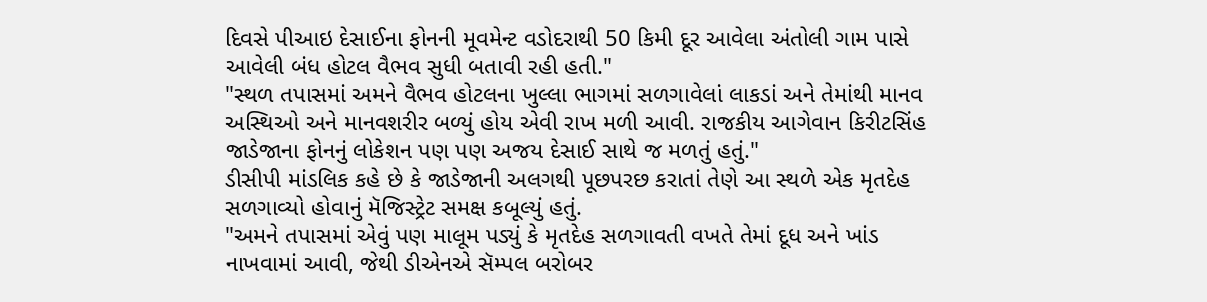દિવસે પીઆઇ દેસાઈના ફોનની મૂવમેન્ટ વડોદરાથી 50 કિમી દૂર આવેલા અંતોલી ગામ પાસે આવેલી બંધ હોટલ વૈભવ સુધી બતાવી રહી હતી."
"સ્થળ તપાસમાં અમને વૈભવ હોટલના ખુલ્લા ભાગમાં સળગાવેલાં લાકડાં અને તેમાંથી માનવ અસ્થિઓ અને માનવશરીર બળ્યું હોય એવી રાખ મળી આવી. રાજકીય આગેવાન કિરીટસિંહ જાડેજાના ફોનનું લોકેશન પણ પણ અજય દેસાઈ સાથે જ મળતું હતું."
ડીસીપી માંડલિક કહે છે કે જાડેજાની અલગથી પૂછપરછ કરાતાં તેણે આ સ્થળે એક મૃતદેહ સળગાવ્યો હોવાનું મૅજિસ્ટ્રેટ સમક્ષ કબૂલ્યું હતું.
"અમને તપાસમાં એવું પણ માલૂમ પડ્યું કે મૃતદેહ સળગાવતી વખતે તેમાં દૂધ અને ખાંડ નાખવામાં આવી, જેથી ડીએનએ સૅમ્પલ બરોબર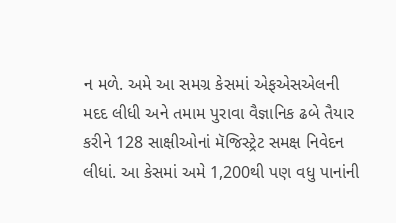ન મળે. અમે આ સમગ્ર કેસમાં એફએસએલની મદદ લીધી અને તમામ પુરાવા વૈજ્ઞાનિક ઢબે તૈયાર કરીને 128 સાક્ષીઓનાં મૅજિસ્ટ્રેટ સમક્ષ નિવેદન લીધાં. આ કેસમાં અમે 1,200થી પણ વધુ પાનાંની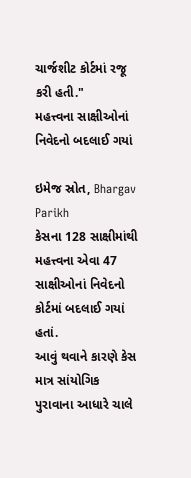ચાર્જશીટ કોર્ટમાં રજૂ કરી હતી."
મહત્ત્વના સાક્ષીઓનાં નિવેદનો બદલાઈ ગયાં

ઇમેજ સ્રોત, Bhargav Parikh
કેસના 128 સાક્ષીમાંથી મહત્ત્વના એવા 47 સાક્ષીઓનાં નિવેદનો કોર્ટમાં બદલાઈ ગયાં હતાં.
આવું થવાને કારણે કેસ માત્ર સાંયોગિક પુરાવાના આધારે ચાલે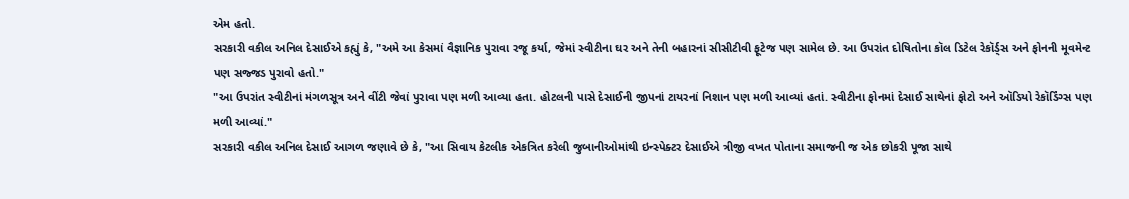એમ હતો.
સરકારી વકીલ અનિલ દેસાઈએ કહ્યું કે, "અમે આ કેસમાં વૈજ્ઞાનિક પુરાવા રજૂ કર્યા, જેમાં સ્વીટીના ઘર અને તેની બહારનાં સીસીટીવી ફૂટેજ પણ સામેલ છે. આ ઉપરાંત દોષિતોના કૉલ ડિટેલ રેકૉર્ડ્સ અને ફોનની મૂવમેન્ટ પણ સજ્જડ પુરાવો હતો."
"આ ઉપરાંત સ્વીટીનાં મંગળસૂત્ર અને વીંટી જેવાં પુરાવા પણ મળી આવ્યા હતા. હોટલની પાસે દેસાઈની જીપનાં ટાયરનાં નિશાન પણ મળી આવ્યાં હતાં. સ્વીટીના ફોનમાં દેસાઈ સાથેનાં ફોટો અને ઑડિયો રેકૉર્ડિંગ્સ પણ મળી આવ્યાં."
સરકારી વકીલ અનિલ દેસાઈ આગળ જણાવે છે કે, "આ સિવાય કેટલીક એકત્રિત કરેલી જુબાનીઓમાંથી ઇન્સ્પેક્ટર દેસાઈએ ત્રીજી વખત પોતાના સમાજની જ એક છોકરી પૂજા સાથે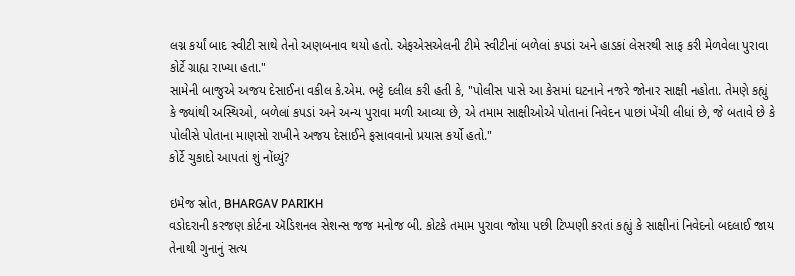લગ્ન કર્યાં બાદ સ્વીટી સાથે તેનો અણબનાવ થયો હતો. એફએસએલની ટીમે સ્વીટીનાં બળેલાં કપડાં અને હાડકાં લેસરથી સાફ કરી મેળવેલા પુરાવા કોર્ટે ગ્રાહ્ય રાખ્યા હતા."
સામેની બાજુએ અજય દેસાઈના વકીલ કે.એમ. ભટ્ટે દલીલ કરી હતી કે, "પોલીસ પાસે આ કેસમાં ઘટનાને નજરે જોનાર સાક્ષી નહોતા. તેમણે કહ્યું કે જ્યાંથી અસ્થિઓ, બળેલાં કપડાં અને અન્ય પુરાવા મળી આવ્યા છે, એ તમામ સાક્ષીઓએ પોતાનાં નિવેદન પાછાં ખેંચી લીધાં છે, જે બતાવે છે કે પોલીસે પોતાના માણસો રાખીને અજય દેસાઈને ફસાવવાનો પ્રયાસ કર્યો હતો."
કોર્ટે ચુકાદો આપતાં શું નોંધ્યું?

ઇમેજ સ્રોત, BHARGAV PARIKH
વડોદરાની કરજણ કોર્ટના ઍડિશનલ સેશન્સ જજ મનોજ બી. કોટકે તમામ પુરાવા જોયા પછી ટિપ્પણી કરતાં કહ્યું કે સાક્ષીનાં નિવેદનો બદલાઈ જાય તેનાથી ગુનાનું સત્ય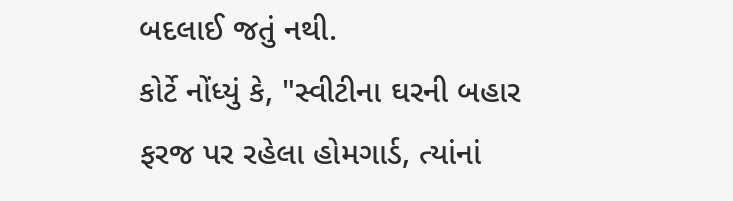બદલાઈ જતું નથી.
કોર્ટે નોંધ્યું કે, "સ્વીટીના ઘરની બહાર ફરજ પર રહેલા હોમગાર્ડ, ત્યાંનાં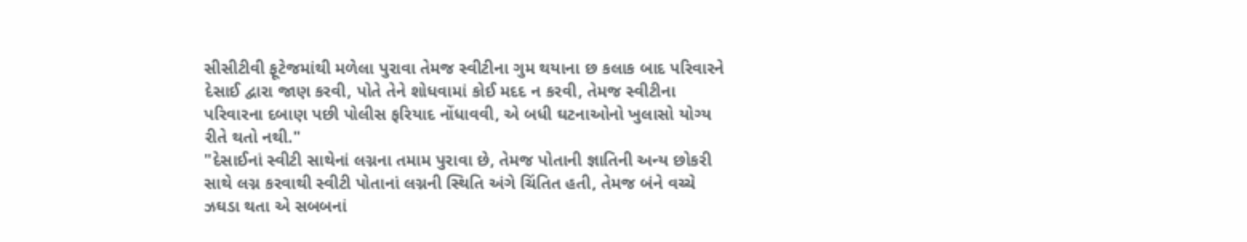સીસીટીવી ફૂટેજમાંથી મળેલા પુરાવા તેમજ સ્વીટીના ગુમ થયાના છ કલાક બાદ પરિવારને દેસાઈ દ્વારા જાણ કરવી, પોતે તેને શોધવામાં કોઈ મદદ ન કરવી, તેમજ સ્વીટીના પરિવારના દબાણ પછી પોલીસ ફરિયાદ નોંધાવવી, એ બધી ઘટનાઓનો ખુલાસો યોગ્ય રીતે થતો નથી."
"દેસાઈનાં સ્વીટી સાથેનાં લગ્નના તમામ પુરાવા છે, તેમજ પોતાની જ્ઞાતિની અન્ય છોકરી સાથે લગ્ન કરવાથી સ્વીટી પોતાનાં લગ્નની સ્થિતિ અંગે ચિંતિત હતી, તેમજ બંને વચ્ચે ઝઘડા થતા એ સબબનાં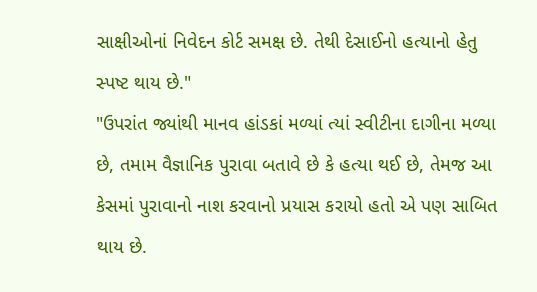સાક્ષીઓનાં નિવેદન કોર્ટ સમક્ષ છે. તેથી દેસાઈનો હત્યાનો હેતુ સ્પષ્ટ થાય છે."
"ઉપરાંત જ્યાંથી માનવ હાંડકાં મળ્યાં ત્યાં સ્વીટીના દાગીના મળ્યા છે, તમામ વૈજ્ઞાનિક પુરાવા બતાવે છે કે હત્યા થઈ છે, તેમજ આ કેસમાં પુરાવાનો નાશ કરવાનો પ્રયાસ કરાયો હતો એ પણ સાબિત થાય છે.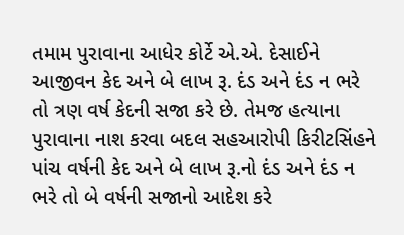તમામ પુરાવાના આધેર કોર્ટે એ.એ. દેસાઈને આજીવન કેદ અને બે લાખ રૂ. દંડ અને દંડ ન ભરે તો ત્રણ વર્ષ કેદની સજા કરે છે. તેમજ હત્યાના પુરાવાના નાશ કરવા બદલ સહઆરોપી કિરીટસિંહને પાંચ વર્ષની કેદ અને બે લાખ રૂ.નો દંડ અને દંડ ન ભરે તો બે વર્ષની સજાનો આદેશ કરે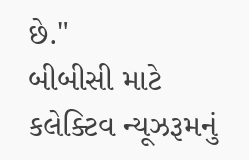છે."
બીબીસી માટે કલેક્ટિવ ન્યૂઝરૂમનું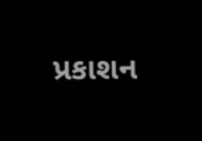પ્રકાશન